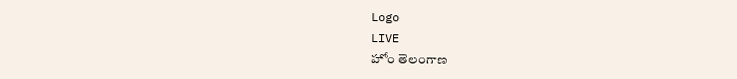Logo
LIVE
హోం తెలంగాణ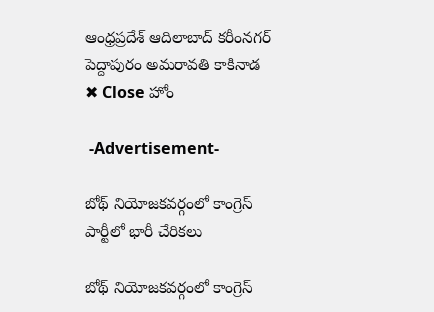ఆంధ్రప్రదేశ్ ఆదిలాబాద్ కరీంనగర్ పెద్దాపురం అమరావతి కాకినాడ
✖ Close హోం

 -Advertisement-

బోథ్ నియోజకవర్గంలో కాంగ్రెస్ పార్టీలో భారీ చేరికలు

బోథ్ నియోజకవర్గంలో కాంగ్రెస్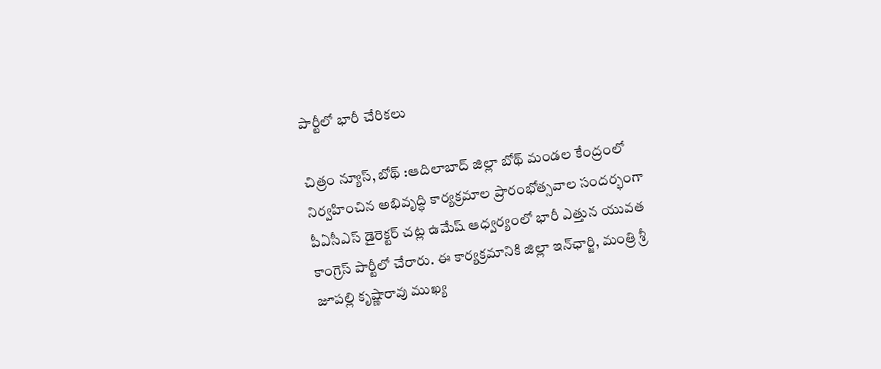పార్టీలో భారీ చేరికలు

చిత్రం న్యూస్, బోథ్ :ఆదిలాబాద్ జిల్లా బోథ్ మండల కేంద్రంలో నిర్వహించిన అభివృద్ధి కార్యక్రమాల ప్రారంభోత్సవాల సందర్భంగా పీఏసీఎస్ డైరెక్టర్ చట్ల ఉమేష్ ఆధ్వర్యంలో భారీ ఎత్తున యువత కాంగ్రెస్ పార్టీలో చేరారు. ఈ కార్యక్రమానికి జిల్లా ఇన్‌ఛార్జి, మంత్రి శ్రీ జూపల్లి కృష్ణారావు ముఖ్య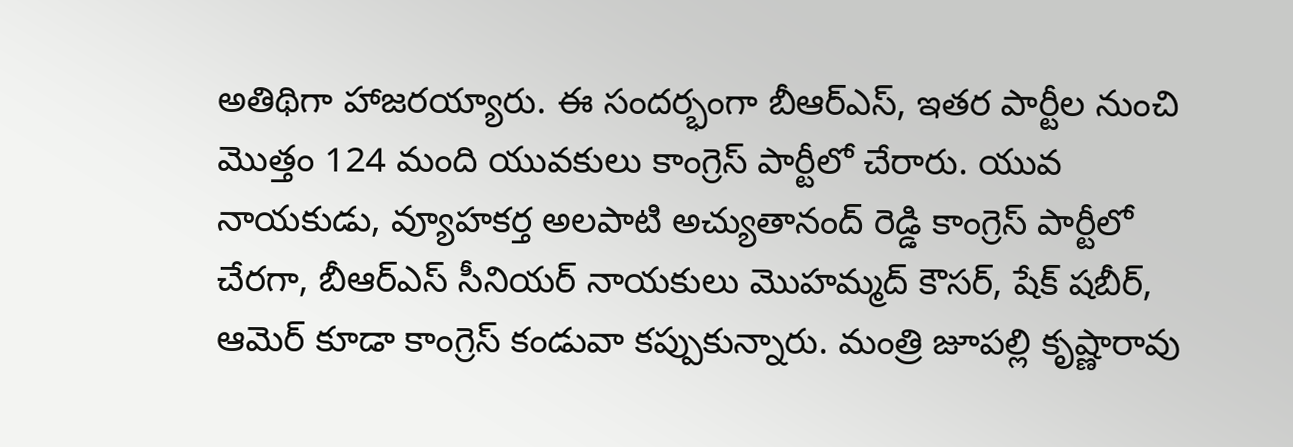అతిథిగా హాజరయ్యారు. ఈ సందర్భంగా బీఆర్‌ఎస్, ఇతర పార్టీల నుంచి మొత్తం 124 మంది యువకులు కాంగ్రెస్ పార్టీలో చేరారు. యువ నాయకుడు, వ్యూహకర్త అలపాటి అచ్యుతానంద్ రెడ్డి కాంగ్రెస్ పార్టీలో చేరగా, బీఆర్‌ఎస్ సీనియర్ నాయకులు మొహమ్మద్ కౌసర్, షేక్ షబీర్, ఆమెర్ కూడా కాంగ్రెస్ కండువా కప్పుకున్నారు. మంత్రి జూపల్లి కృష్ణారావు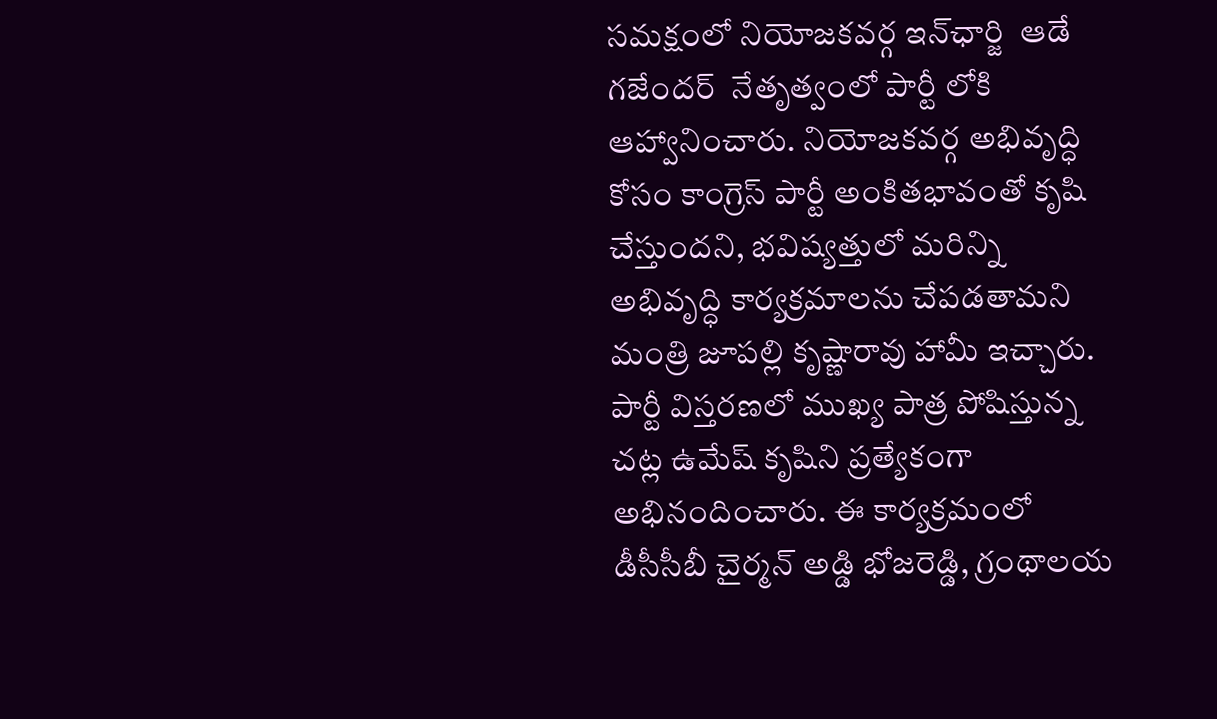సమక్షంలో నియోజకవర్గ ఇన్‌ఛార్జి  ఆడే గజేందర్  నేతృత్వంలో పార్టీ లోకి ఆహ్వానించారు. నియోజకవర్గ అభివృద్ధి కోసం కాంగ్రెస్ పార్టీ అంకితభావంతో కృషి చేస్తుందని, భవిష్యత్తులో మరిన్ని అభివృద్ధి కార్యక్రమాలను చేపడతామని మంత్రి జూపల్లి కృష్ణారావు హామీ ఇచ్చారు.  పార్టీ విస్తరణలో ముఖ్య పాత్ర పోషిస్తున్న చట్ల ఉమేష్ కృషిని ప్రత్యేకంగా అభినందించారు. ఈ కార్యక్రమంలో డీసీసీబీ చైర్మన్ అడ్డి భోజరెడ్డి, గ్రంథాలయ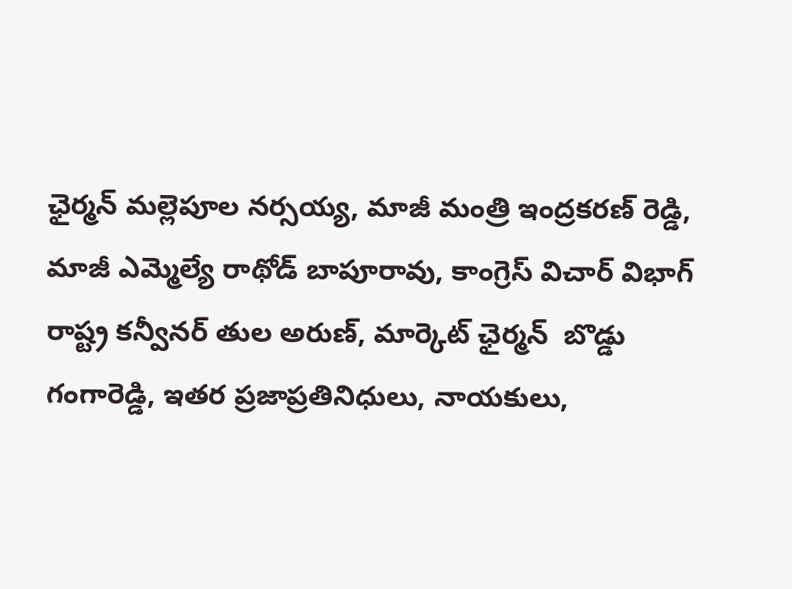ఛైర్మన్ మల్లెపూల నర్సయ్య, మాజీ మంత్రి ఇంద్రకరణ్ రెడ్డి, మాజీ ఎమ్మెల్యే రాథోడ్ బాపూరావు, కాంగ్రెస్ విచార్ విభాగ్ రాష్ట్ర కన్వీనర్ తుల అరుణ్, మార్కెట్ ఛైర్మన్  బొడ్డు గంగారెడ్డి, ఇతర ప్రజాప్రతినిధులు, నాయకులు,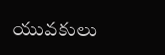యువకులు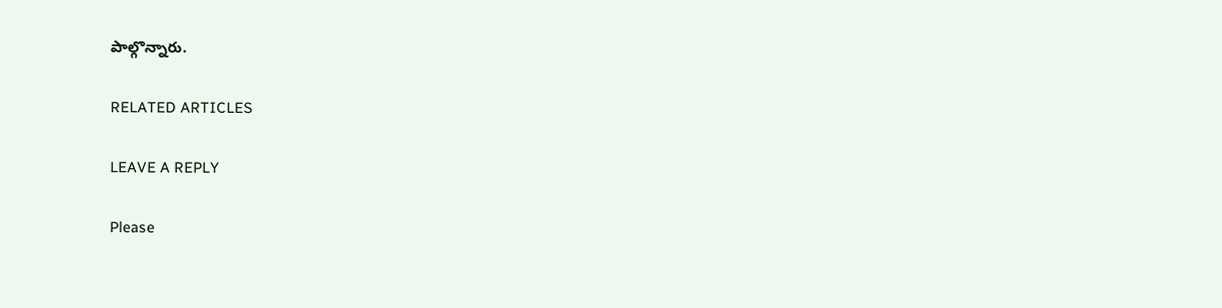పాల్గొన్నారు.

RELATED ARTICLES

LEAVE A REPLY

Please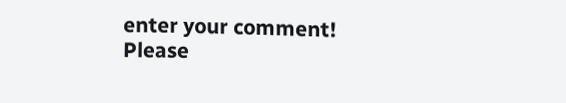enter your comment!
Please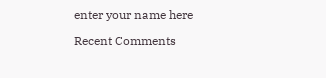enter your name here

Recent Comments